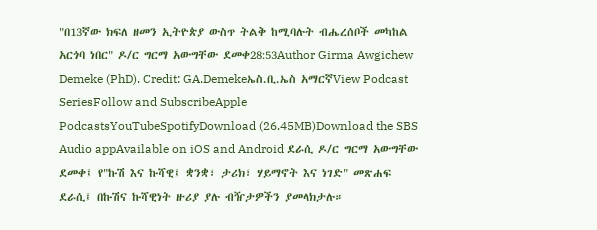"በ13ኛው ክፍለ ዘመን ኢትዮጵያ ውስጥ ትልቅ ከሚባሉት ብሔረሰቦች መካከል አርጎባ ነበር" ዶ/ር ግርማ አውግቸው ደመቀ28:53Author Girma Awgichew Demeke (PhD). Credit: GA.Demekeኤስ.ቢ.ኤስ አማርኛView Podcast SeriesFollow and SubscribeApple PodcastsYouTubeSpotifyDownload (26.45MB)Download the SBS Audio appAvailable on iOS and Android ደራሲ ዶ/ር ግርማ አውግቸው ደመቀ፤ የ"ኩሽ እና ኩሻዊ፤ ቋንቋ፣ ታሪክ፣ ሃይማኖት እና ነገድ" መጽሐፍ ደራሲ፤ በኩሽና ኩሻዊነት ዙሪያ ያሉ ብዥታዎችን ያመላክታሉ።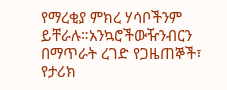የማረቂያ ምክረ ሃሳቦችንም ይቸራሉ።አንኳሮችውዥንብርን በማጥራት ረገድ የጋዜጠኞች፣ የታሪክ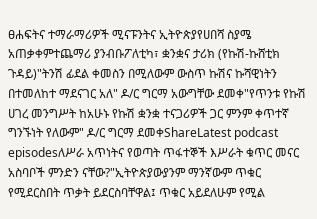ፀሐፍትና ተማራማሪዎች ሚናፑንትና ኢትዮጵያየሀበሻ ስያሜ አጠቃቀምተጨማሪ ያንብቡፖለቲካ፣ ቋንቋና ታሪክ (የኩሽ-ኩሸቲክ ጉዳይ)"ትንሽ ፊደል ቀመስን በሚለውም ውስጥ ኩሽና ኩሻዊነትን በተመለከተ ማደናገር አለ" ዶ/ር ግርማ አውግቸው ደመቀ"የጥንቱ የኩሽ ሀገረ መንግሥት ከአሁኑ የኩሽ ቋንቋ ተናጋሪዎች ጋር ምንም ቀጥተኛ ግንኙነት የለውም" ዶ/ር ግርማ ደመቀShareLatest podcast episodesለሥራ አጥነትና የወጣት ጥፋተኞች እሥራት ቁጥር መናር አስባቦች ምንድን ናቸው?"ኢትዮጵያውያንም ማንኛውም ጥቁር የሚደርስበት ጥቃት ይደርስባቸዋል፤ ጥቁር አይደለሁም የሚል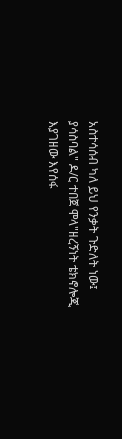አስተሳሰብ ካለ ይህ የንቃት ጉድለት ነው፤ ያሳስባል" ዶ/ር ተበጀ ሞላ"ዘረኝነት ቴክኖሎጂ እያገዘው እየሰፋ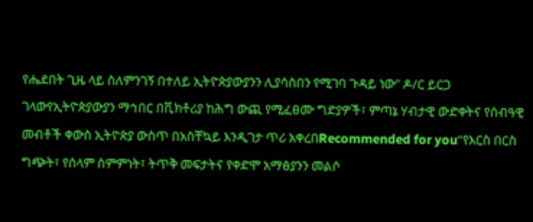የሔደበት ጊዜ ላይ ስለምንገኝ በተለይ ኢትዮጵያውያንን ሊያሳስበን የሚገባ ጉዳይ ነው" ዶ/ር ይርጋ ገላውየኢትዮጵያውያን ማኅበር በቪክቶሪያ ከሕግ ውጪ የሚፈፀሙ ግድያዎች፣ ምጣኔ ሃብታዊ ውድቀትና የሰብዓዊ መብቶች ቀውስ ኢትዮጵያ ውስጥ በአስቸኳይ እንዲገታ ጥሪ አቀረበRecommended for you“የእርስ በርስ ግጭት፣ የሰላም ስምምነት፣ ትጥቅ መፍታትና የቀድሞ አማፅያንን መልሶ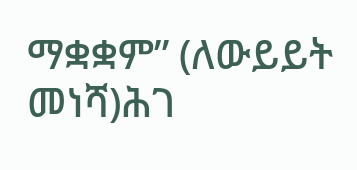ማቋቋም” (ለውይይት መነሻ)ሕገ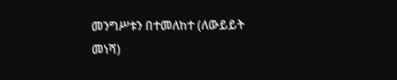መንግሥቱን በተመለከተ (ለውይይት መነሻ)